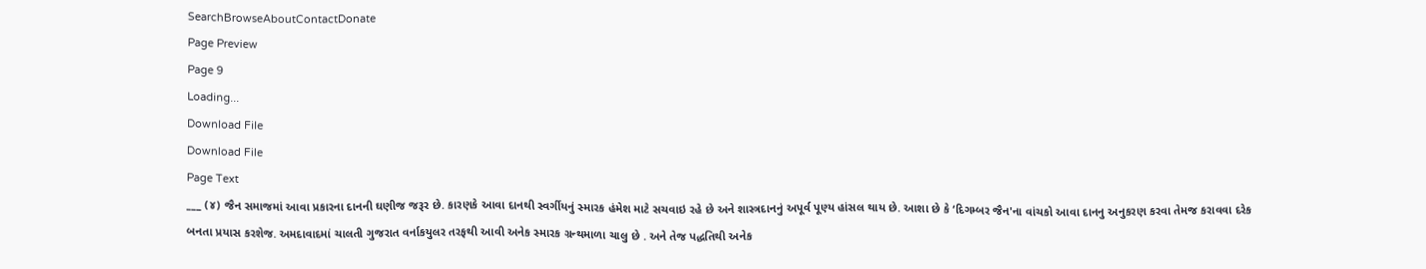SearchBrowseAboutContactDonate
Page Preview
Page 9
Loading...
Download File
Download File
Page Text
___ (૪) જૈન સમાજમાં આવા પ્રકારના દાનની ઘણીજ જરૂર છે. કારણકે આવા દાનથી સ્વર્ગીયનું સ્મારક હંમેશ માટે સચવાઇ રહે છે અને શાસ્ત્રદાનનું અપૂર્વ પૂણ્ય હાંસલ થાય છે. આશા છે કે ‘દિગમ્બર જૈન'ના વાંચકો આવા દાનનુ અનુકરણ કરવા તેમજ કરાવવા દરેક બનતા પ્રયાસ કરશેજ. અમદાવાદમાં ચાલતી ગુજરાત વર્નાકયુલર તરફથી આવી અનેક સ્મારક ગ્રન્થમાળા ચાલુ છે . અને તેજ પદ્ધતિથી અનેક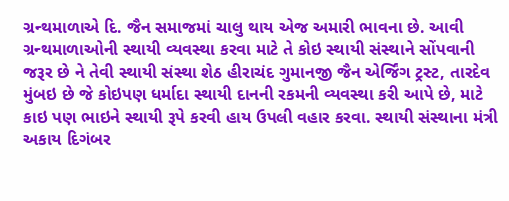ગ્રન્થમાળાએ દિ. જૈન સમાજમાં ચાલુ થાય એજ અમારી ભાવના છે. આવી ગ્રન્થમાળાઓની સ્થાયી વ્યવસ્થા કરવા માટે તે કોઇ સ્થાયી સંસ્થાને સોંપવાની જરૂર છે ને તેવી સ્થાયી સંસ્થા શેઠ હીરાચંદ ગુમાનજી જૈન એર્જિંગ ટ્રસ્ટ, તારદેવ મુંબઇ છે જે કોઇપણ ધર્માદા સ્થાયી દાનની રકમની વ્યવસ્થા કરી આપે છે, માટે કાઇ પણ ભાઇને સ્થાયી રૂપે કરવી હાય ઉપલી વહાર કરવા. સ્થાયી સંસ્થાના મંત્રી અકાય દિગંબર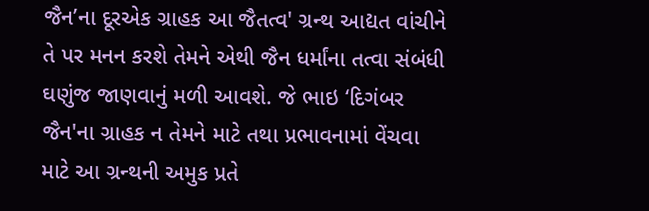જૈન’ના દૂરએક ગ્રાહક આ જૈતત્વ' ગ્રન્થ આદ્યત વાંચીને તે પર મનન કરશે તેમને એથી જૈન ધર્માંના તત્વા સંબંધી ઘણુંજ જાણવાનું મળી આવશે. જે ભાઇ ‘દિગંબર જૈન'ના ગ્રાહક ન તેમને માટે તથા પ્રભાવનામાં વેંચવા માટે આ ગ્રન્થની અમુક પ્રતે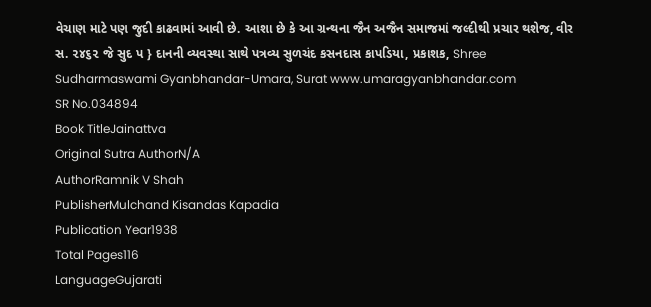વેચાણ માટે પણ જુદી કાઢવામાં આવી છે. આશા છે કે આ ગ્રન્થના જૈન અજૈન સમાજમાં જલ્દીથી પ્રચાર થશેજ, વીર સ. ૨૪૬૨ જે સુદ પ } દાનની વ્યવસ્થા સાથે પત્રવ્ય સુળચંદ કસનદાસ કાપડિયા, પ્રકાશક, Shree Sudharmaswami Gyanbhandar-Umara, Surat www.umaragyanbhandar.com
SR No.034894
Book TitleJainattva
Original Sutra AuthorN/A
AuthorRamnik V Shah
PublisherMulchand Kisandas Kapadia
Publication Year1938
Total Pages116
LanguageGujarati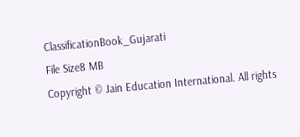ClassificationBook_Gujarati
File Size8 MB
Copyright © Jain Education International. All rights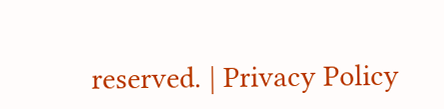reserved. | Privacy Policy